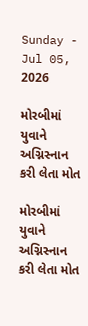Sunday - Jul 05, 2026

મોરબીમાં યુવાને અગ્નિસ્નાન કરી લેતા મોત

મોરબીમાં યુવાને અગ્નિસ્નાન કરી લેતા મોત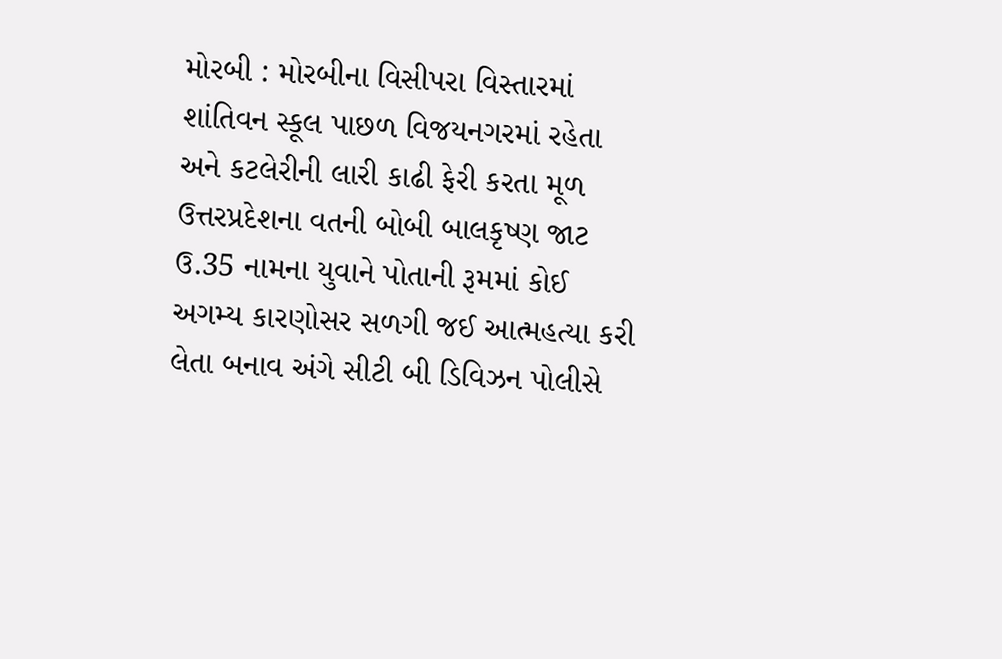મોરબી : મોરબીના વિસીપરા વિસ્તારમાં શાંતિવન સ્કૂલ પાછળ વિજયનગરમાં રહેતા અને કટલેરીની લારી કાઢી ફેરી કરતા મૂળ ઉત્તરપ્રદેશના વતની બોબી બાલકૃષ્ણ જાટ ઉ.35 નામના યુવાને પોતાની રૂમમાં કોઈ અગમ્ય કારણોસર સળગી જઈ આત્મહત્યા કરી લેતા બનાવ અંગે સીટી બી ડિવિઝન પોલીસે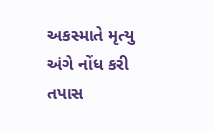અકસ્માતે મૃત્યુ અંગે નોંધ કરી તપાસ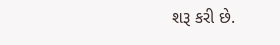શરૂ કરી છે.